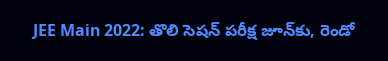JEE Main 2022: తొలి సెషన్ పరీక్ష జూన్‌కు, రెండో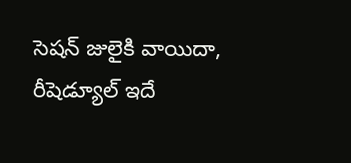సెషన్ జులైకి వాయిదా, రీషెడ్యూల్ ఇదే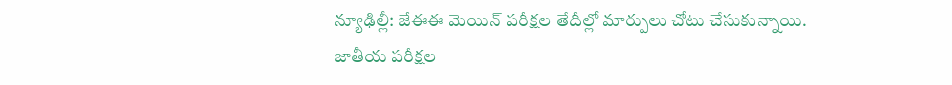న్యూఢిల్లీ: జేఈఈ మెయిన్ పరీక్షల తేదీల్లో మార్పులు చోటు చేసుకున్నాయి. జాతీయ పరీక్షల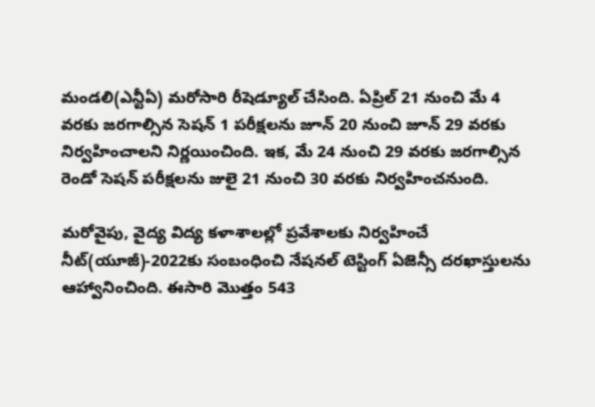మండలి(ఎన్టీఏ) మరోసారి రీషెడ్యూల్ చేసింది. ఏప్రిల్ 21 నుంచి మే 4 వరకు జరగాల్సిన సెషన్ 1 పరీక్షలను జూన్ 20 నుంచి జూన్ 29 వరకు నిర్వహించాలని నిర్ణయించింది. ఇక, మే 24 నుంచి 29 వరకు జరగాల్సిన రెండో సెషన్ పరీక్షలను జులై 21 నుంచి 30 వరకు నిర్వహించనుంది.

మరోవైపు, వైద్య విద్య కళాశాలల్లో ప్రవేశాలకు నిర్వహించే నీట్(యూజీ)-2022కు సంబంధించి నేషనల్ టెస్టింగ్ ఏజెన్సీ దరఖాస్తులను ఆహ్వానించింది. ఈసారి మొత్తం 543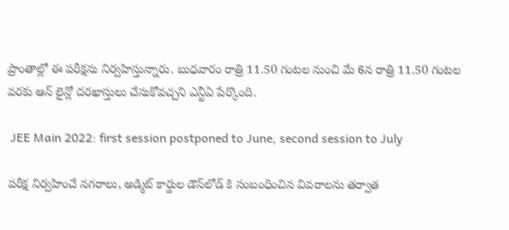ప్రాంతాల్లో ఈ పరీక్షను నిర్వహిస్తున్నారు. బుధవారం రాత్రి 11.50 గంటల నుంచి మే 6న రాత్రి 11.50 గంటల వరకు ఆన్ లైన్లో దరఖాస్తులు చేసుకోవచ్చని ఎన్టీఏ పేర్కొంది.

 JEE Main 2022: first session postponed to June, second session to July

పరీక్ష నిర్వహించే నగరాలు, అడ్మిట్ కార్డుల డౌన్‌లోడ్ కి సంబంధించిన వివరాలను తర్వాత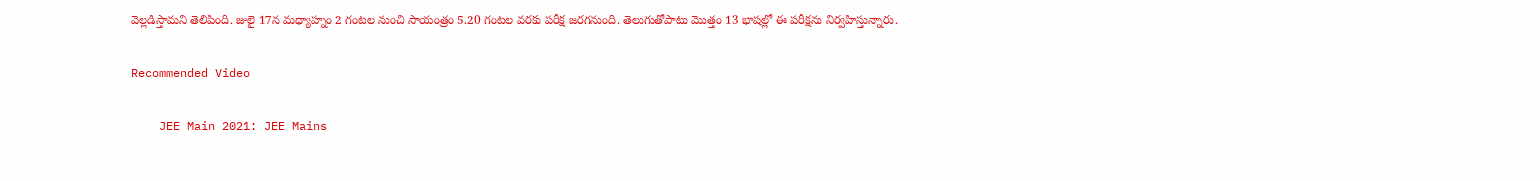వెల్లడిస్తామని తెలిపింది. జులై 17న మధ్యాహ్నం 2 గంటల నుంచి సాయంత్రం 5.20 గంటల వరకు పరీక్ష జరగనుంది. తెలుగుతోపాటు మొత్తం 13 భాషల్లో ఈ పరీక్షను నిర్వహిస్తున్నారు.

Recommended Video

    JEE Main 2021: JEE Mains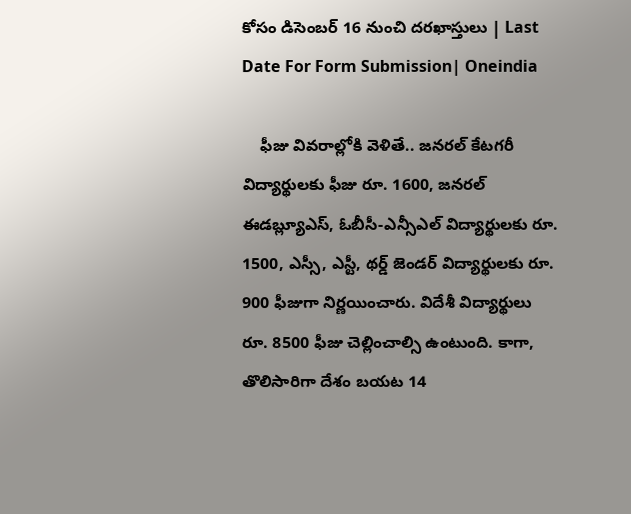కోసం డిసెంబర్ 16 నుంచి దరఖాస్తులు | Last Date For Form Submission| Oneindia

    ఫీజు వివరాల్లోకి వెళితే.. జనరల్ కేటగరీ విద్యార్థులకు ఫీజు రూ. 1600, జనరల్ ఈడబ్ల్యూఎస్, ఓబీసీ-ఎన్సీఎల్ విద్యార్థులకు రూ. 1500, ఎస్సీ, ఎస్టీ, థర్డ్ జెండర్ విద్యార్థులకు రూ. 900 ఫీజుగా నిర్ణయించారు. విదేశీ విద్యార్థులు రూ. 8500 ఫీజు చెల్లించాల్సి ఉంటుంది. కాగా, తొలిసారిగా దేశం బయట 14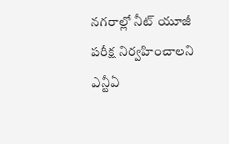నగరాల్లో నీట్ యూజీ పరీక్ష నిర్వహించాలని ఎన్టీఏ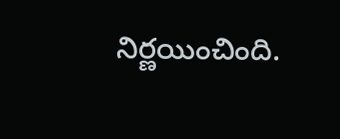నిర్ణయించింది.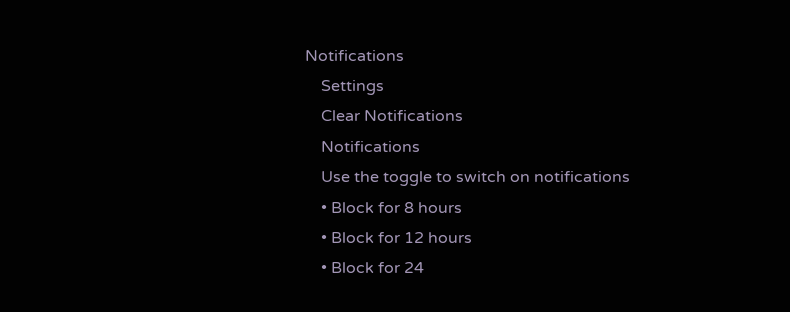Notifications
    Settings
    Clear Notifications
    Notifications
    Use the toggle to switch on notifications
    • Block for 8 hours
    • Block for 12 hours
    • Block for 24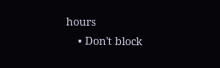hours
    • Don't block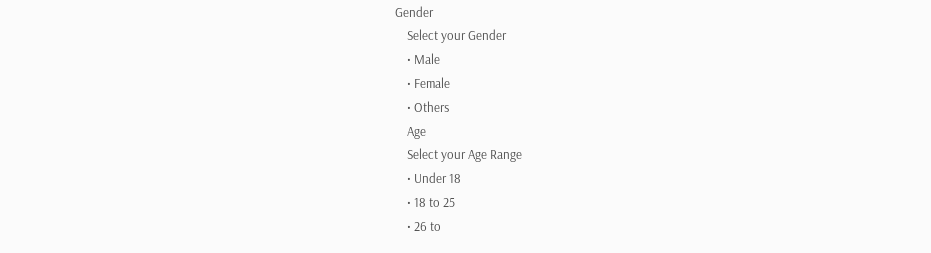Gender
    Select your Gender
    • Male
    • Female
    • Others
    Age
    Select your Age Range
    • Under 18
    • 18 to 25
    • 26 to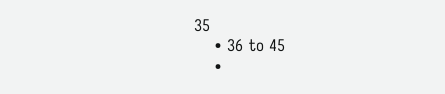35
    • 36 to 45
    •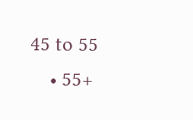45 to 55
    • 55+